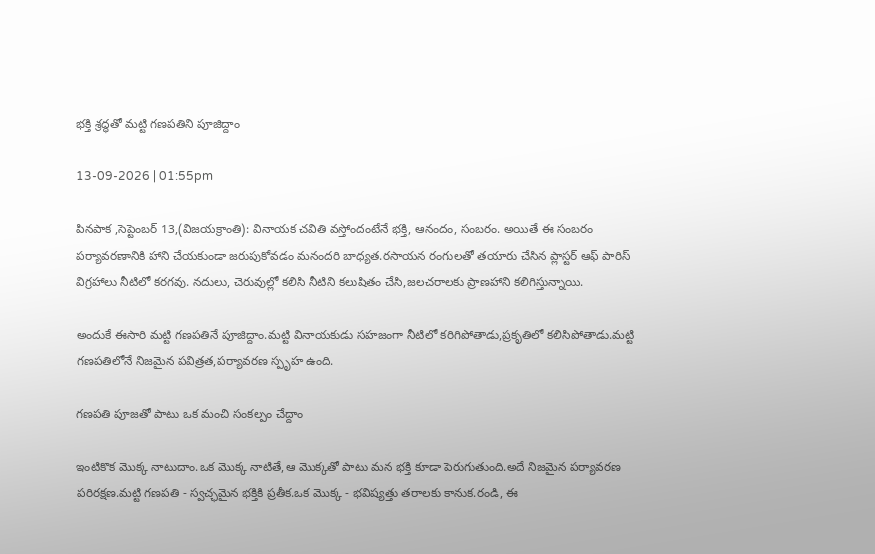భక్తి శ్రద్ధతో మట్టి గణపతిని పూజిద్దాం

13-09-2026 | 01:55pm

పినపాక ,సెప్టెంబర్ 13,(విజయక్రాంతి): వినాయక చవితి వస్తోందంటేనే భక్తి, ఆనందం, సంబరం. అయితే ఈ సంబరం పర్యావరణానికి హాని చేయకుండా జరుపుకోవడం మనందరి బాధ్యత.రసాయన రంగులతో తయారు చేసిన ప్లాస్టర్ ఆఫ్ పారిస్ విగ్రహాలు నీటిలో కరగవు. నదులు, చెరువుల్లో కలిసి నీటిని కలుషితం చేసి,జలచరాలకు ప్రాణహాని కలిగిస్తున్నాయి.

అందుకే ఈసారి మట్టి గణపతినే పూజిద్దాం.మట్టి వినాయకుడు సహజంగా నీటిలో కరిగిపోతాడు,ప్రకృతిలో కలిసిపోతాడు.మట్టి గణపతిలోనే నిజమైన పవిత్రత,పర్యావరణ స్పృహ ఉంది.

గణపతి పూజతో పాటు ఒక మంచి సంకల్పం చేద్దాం

ఇంటికొక మొక్క నాటుదాం.ఒక మొక్క నాటితే,ఆ మొక్కతో పాటు మన భక్తి కూడా పెరుగుతుంది.అదే నిజమైన పర్యావరణ పరిరక్షణ.మట్టి గణపతి - స్వచ్ఛమైన భక్తికి ప్రతీక.ఒక మొక్క - భవిష్యత్తు తరాలకు కానుక.రండి, ఈ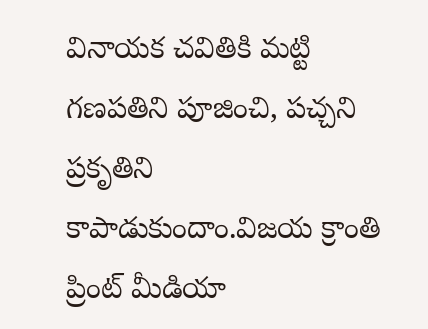వినాయక చవితికి మట్టి గణపతిని పూజించి, పచ్చని ప్రకృతిని కాపాడుకుందాం.విజయ క్రాంతి ప్రింట్ మీడియా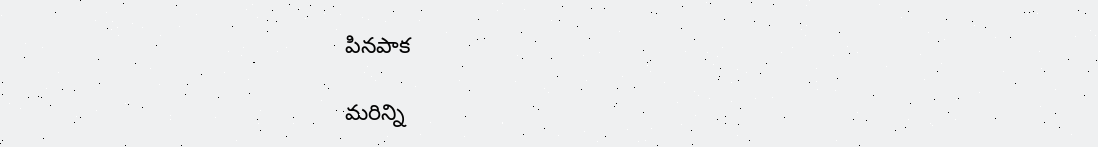పినపాక

మరిన్ని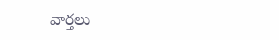వార్తలు